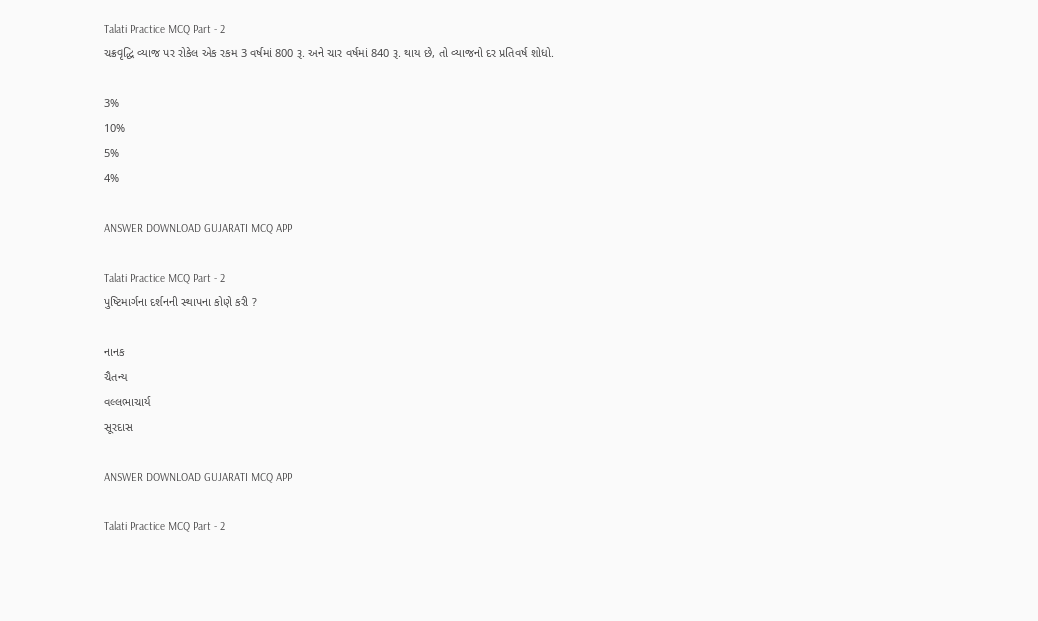Talati Practice MCQ Part - 2
ચક્રવૃદ્ધિ વ્યાજ પર રોકેલ એક રકમ 3 વર્ષમાં 800 રૂ. અને ચાર વર્ષમાં 840 રૂ. થાય છે, તો વ્યાજનો દર પ્રતિવર્ષ શોધો.

3%
10%
5%
4%

ANSWER DOWNLOAD GUJARATI MCQ APP

Talati Practice MCQ Part - 2
પુષ્ટિમાર્ગના દર્શનની સ્થાપના કોણે કરી ?

નાનક
ચૈતન્ય
વલ્લભાચાર્ય
સૂરદાસ

ANSWER DOWNLOAD GUJARATI MCQ APP

Talati Practice MCQ Part - 2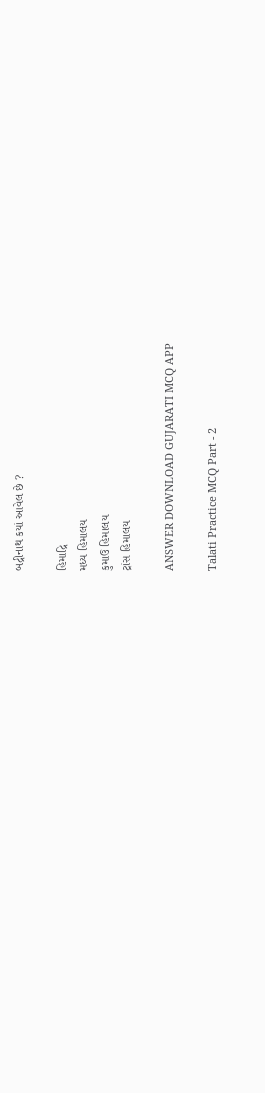બદ્રીનાથ કયાં આવેલ છે ?

હિમાદ્રિ
મધ્ય હિમાલય
કુમાઉ હિમાલય
ટ્રાંસ હિમાલય

ANSWER DOWNLOAD GUJARATI MCQ APP

Talati Practice MCQ Part - 2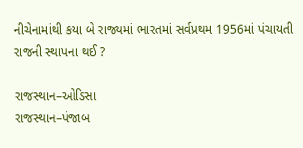નીચેનામાંથી કયા બે રાજ્યમાં ભારતમાં સર્વપ્રથમ 1956માં પંચાયતી રાજની સ્થાપના થઈ ?

રાજસ્થાન–ઓડિસા
રાજસ્થાન–પંજાબ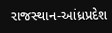રાજસ્થાન-આંધ્રપ્રદેશ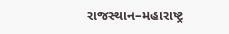રાજસ્થાન–મહારાષ્ટ્ર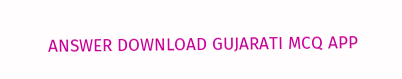ANSWER DOWNLOAD GUJARATI MCQ APP